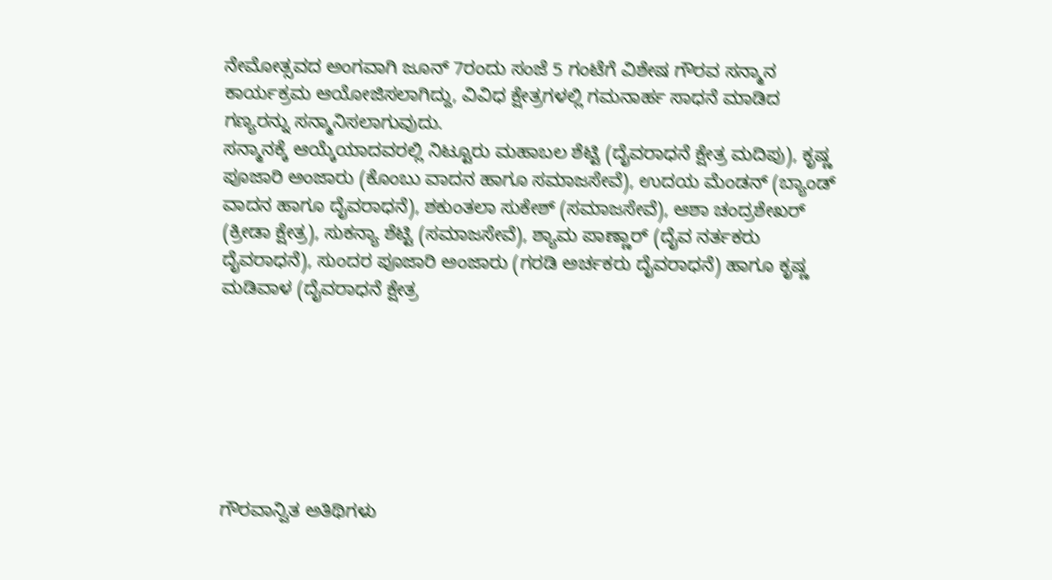ನೇಮೋತ್ಸವದ ಅಂಗವಾಗಿ ಜೂನ್ 7ರಂದು ಸಂಜೆ 5 ಗಂಟೆಗೆ ವಿಶೇಷ ಗೌರವ ಸನ್ಮಾನ ಕಾರ್ಯಕ್ರಮ ಆಯೋಜಿಸಲಾಗಿದ್ದು, ವಿವಿಧ ಕ್ಷೇತ್ರಗಳಲ್ಲಿ ಗಮನಾರ್ಹ ಸಾಧನೆ ಮಾಡಿದ ಗಣ್ಯರನ್ನು ಸನ್ಮಾನಿಸಲಾಗುವುದು.
ಸನ್ಮಾನಕ್ಕೆ ಆಯ್ಕೆಯಾದವರಲ್ಲಿ ನಿಟ್ಟೂರು ಮಹಾಬಲ ಶೆಟ್ಟಿ (ದೈವರಾಧನೆ ಕ್ಷೇತ್ರ ಮದಿಪು), ಕೃಷ್ಣ ಪೂಜಾರಿ ಅಂಜಾರು (ಕೊಂಬು ವಾದನ ಹಾಗೂ ಸಮಾಜಸೇವೆ), ಉದಯ ಮೆಂಡನ್ (ಬ್ಯಾಂಡ್ ವಾದನ ಹಾಗೂ ದೈವರಾಧನೆ), ಶಕುಂತಲಾ ಸುಕೇಶ್ (ಸಮಾಜಸೇವೆ), ಆಶಾ ಚಂದ್ರಶೇಖರ್ (ಕ್ರೀಡಾ ಕ್ಷೇತ್ರ), ಸುಕನ್ಯಾ ಶೆಟ್ಟಿ (ಸಮಾಜಸೇವೆ), ಶ್ಯಾಮ ಪಾಣ್ಣಾರ್ (ದೈವ ನರ್ತಕರು ದೈವರಾಧನೆ), ಸುಂದರ ಪೂಜಾರಿ ಅಂಜಾರು (ಗರಡಿ ಅರ್ಚಕರು ದೈವರಾಧನೆ) ಹಾಗೂ ಕೃಷ್ಣ ಮಡಿವಾಳ (ದೈವರಾಧನೆ ಕ್ಷೇತ್ರ







ಗೌರವಾನ್ವಿತ ಅತಿಥಿಗಳು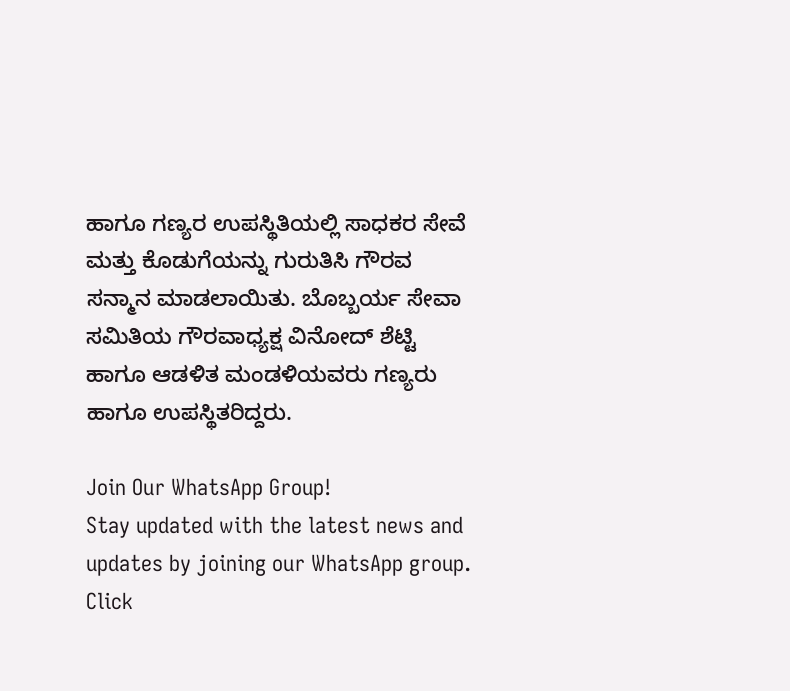ಹಾಗೂ ಗಣ್ಯರ ಉಪಸ್ಥಿತಿಯಲ್ಲಿ ಸಾಧಕರ ಸೇವೆ ಮತ್ತು ಕೊಡುಗೆಯನ್ನು ಗುರುತಿಸಿ ಗೌರವ ಸನ್ಮಾನ ಮಾಡಲಾಯಿತು. ಬೊಬ್ಬರ್ಯ ಸೇವಾ ಸಮಿತಿಯ ಗೌರವಾಧ್ಯಕ್ಷ ವಿನೋದ್ ಶೆಟ್ಟಿ ಹಾಗೂ ಆಡಳಿತ ಮಂಡಳಿಯವರು ಗಣ್ಯರು ಹಾಗೂ ಉಪಸ್ಥಿತರಿದ್ದರು.

Join Our WhatsApp Group!
Stay updated with the latest news and updates by joining our WhatsApp group. Click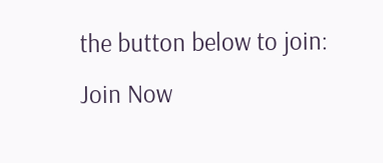the button below to join:
Join Now